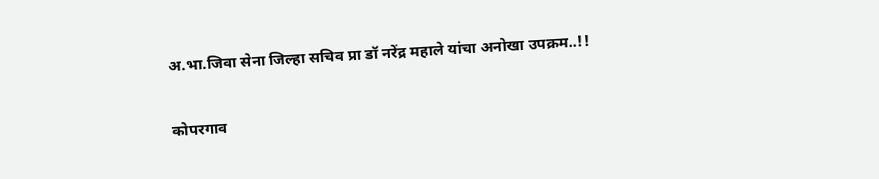अ.भा.जिवा सेना जिल्हा सचिव प्रा डॉ नरेंद्र महाले यांचा अनोखा उपक्रम..!!

कोपरगाव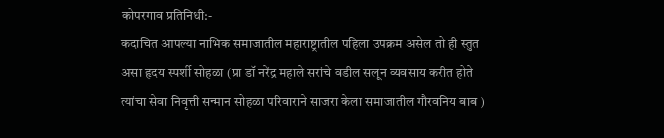कोपरगाव प्रतिनिधी:-
कदाचित आपल्या नाभिक समाजातील महाराष्ट्रातील पहिला उपक्रम असेल तो ही स्तुत असा हृदय स्पर्शी सोहळा (प्रा डॉ नरेंद्र महाले सरांचे वडील सलून व्यवसाय करीत होते त्यांचा सेवा निवृत्ती सन्मान सोहळा परिवाराने साजरा केला समाजातील गौरवनिय बाब )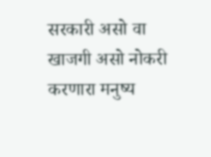सरकारी असो वा खाजगी असो नोकरी करणारा मनुष्य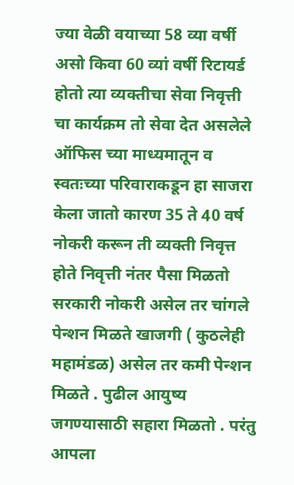ज्या वेळी वयाच्या 58 व्या वर्षी असो किवा 60 व्यां वर्षी रिटायर्ड होतो त्या व्यक्तीचा सेवा निवृत्ती चा कार्यक्रम तो सेवा देत असलेले ऑफिस च्या माध्यमातून व स्वतःच्या परिवाराकडून हा साजरा केला जातो कारण 35 ते 40 वर्ष नोकरी करून ती व्यक्ती निवृत्त होते निवृत्ती नंतर पैसा मिळतो सरकारी नोकरी असेल तर चांगले पेन्शन मिळते खाजगी ( कुठलेही महामंडळ) असेल तर कमी पेन्शन मिळते . पुढील आयुष्य जगण्यासाठी सहारा मिळतो . परंतु आपला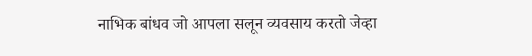नाभिक बांधव जो आपला सलून व्यवसाय करतो जेव्हा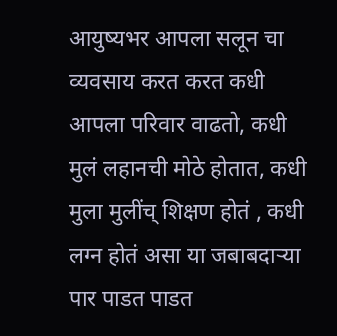आयुष्यभर आपला सलून चा व्यवसाय करत करत कधी आपला परिवार वाढतो, कधी मुलं लहानची मोठे होतात, कधी मुला मुलींच् शिक्षण होतं , कधी लग्न होतं असा या जबाबदाऱ्या पार पाडत पाडत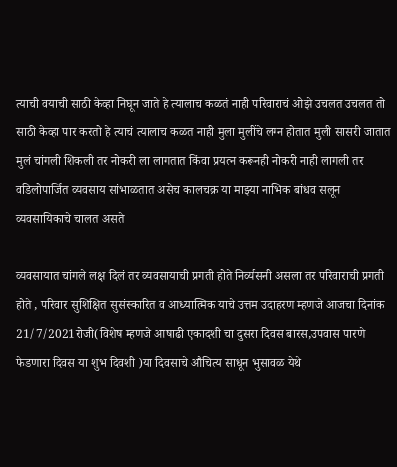त्याची वयाची साठी केव्हा निघून जाते हे त्यालाच कळतं नाही परिवाराचं ओझे उचलत उचलत तो साठी केव्हा पार करतो हे त्याचं त्यालाच कळत नाही मुला मुलींचे लग्न होतात मुली सासरी जातात मुलं चांगली शिकली तर नोकरी ला लागतात किंवा प्रयत्न करूनही नोकरी नाही लागली तर वडिलोपार्जित व्यवसाय सांभाळतात असेच कालचक्र या माझ्या नाभिक बांधव सलून व्यवसायिकाचे चालत असते

व्यवसायात चांगले लक्ष दिलं तर व्यवसायाची प्रगती होते निर्व्यसनी असला तर परिवाराची प्रगती होते , परिवार सुशिक्षित सुसंस्कारित व आध्यात्मिक याचे उत्तम उदाहरण म्हणजे आजचा दिनांक 21/7/2021रोजी(विशेष म्हणजे आषाढी एकादशी चा दुसरा दिवस बारस,उपवास पारणे फेडणारा दिवस या शुभ दिवशी )या दिवसाचे औचित्य साधून भुसावळ येथे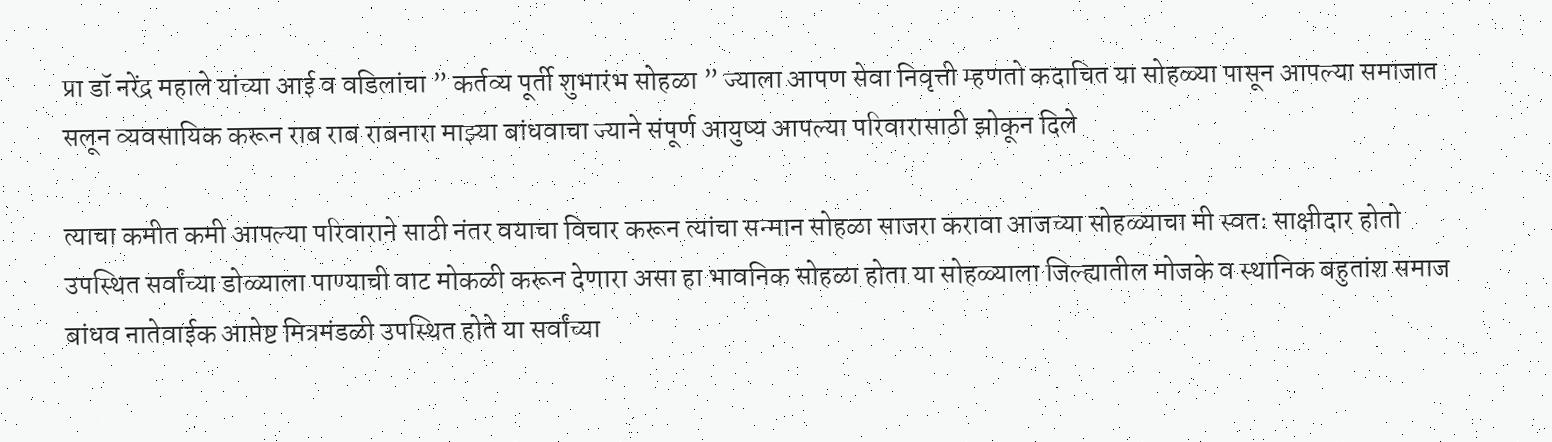प्रा डॉ नरेंद्र महाले यांच्या आई व वडिलांचा ” कर्तव्य पूर्ती शुभारंभ सोहळा ” ज्याला आपण सेवा निवृत्ती म्हणतो कदाचित या सोहळ्या पासून आपल्या समाजात सलून व्यवसायिक करून राब राब राबनारा माझ्या बांधवाचा ज्याने संपूर्ण आयुष्य आपल्या परिवारासाठी झोकून दिले

त्याचा कमीत कमी आपल्या परिवाराने साठी नंतर वयाचा विचार करून त्यांचा सन्मान सोहळा साजरा करावा आजच्या सोहळ्याचा मी स्वतः साक्षीदार होतो उपस्थित सर्वांच्या डोळ्याला पाण्याची वाट मोकळी करून देणारा असा हा भावनिक सोहळा होता या सोहळ्याला जिल्ह्यातील मोजके व स्थानिक बहुतांश समाज बांधव नातेवाईक आप्तेष्ट मित्रमंडळी उपस्थित होते या सर्वांच्या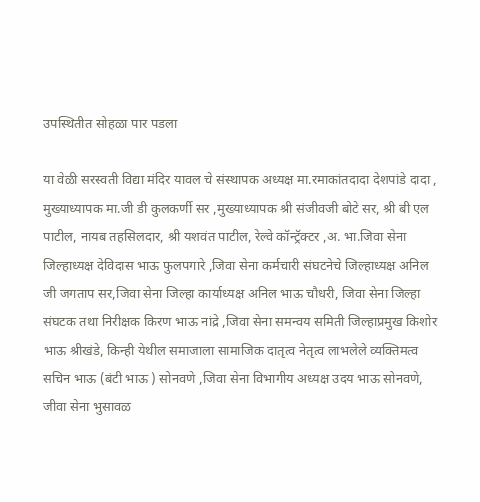उपस्थितीत सोहळा पार पडला

या वेळी सरस्वती विद्या मंदिर यावल चे संस्थापक अध्यक्ष मा.रमाकांतदादा देशपांडे दादा , मुख्याध्यापक मा.जी डी कुलकर्णी सर ,मुख्याध्यापक श्री संजीवजी बोटे सर, श्री बी एल पाटील, नायब तहसिलदार, श्री यशवंत पाटील, रेल्वे कॉन्ट्रॅक्टर ,अ. भा.जिवा सेना जिल्हाध्यक्ष देविदास भाऊ फुलपगारे ,जिवा सेना कर्मचारी संघटनेचे जिल्हाध्यक्ष अनिल जी जगताप सर,जिवा सेना जिल्हा कार्याध्यक्ष अनिल भाऊ चौधरी, जिवा सेना जिल्हा संघटक तथा निरीक्षक किरण भाऊ नांद्रे ,जिवा सेना समन्वय समिती जिल्हाप्रमुख किशोर भाऊ श्रीखंडे, किन्ही येथील समाजाला सामाजिक दातृत्व नेतृत्व लाभलेले व्यक्तिमत्व सचिन भाऊ (बंटी भाऊ ) सोनवणे ,जिवा सेना विभागीय अध्यक्ष उदय भाऊ सोनवणे, जीवा सेना भुसावळ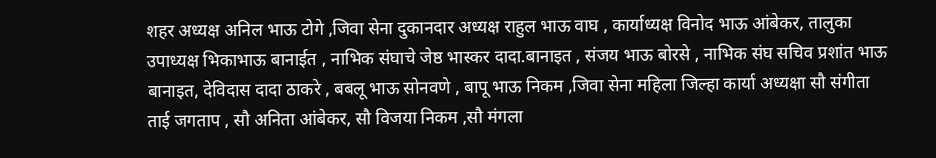शहर अध्यक्ष अनिल भाऊ टोगे ,जिवा सेना दुकानदार अध्यक्ष राहुल भाऊ वाघ , कार्याध्यक्ष विनोद भाऊ आंबेकर, तालुका उपाध्यक्ष भिकाभाऊ बानाईत , नाभिक संघाचे जेष्ठ भास्कर दादा.बानाइत , संजय भाऊ बोरसे , नाभिक संघ सचिव प्रशांत भाऊ बानाइत, देविदास दादा ठाकरे , बबलू भाऊ सोनवणे , बापू भाऊ निकम ,जिवा सेना महिला जिल्हा कार्या अध्यक्षा सौ संगीता ताई जगताप , सौ अनिता आंबेकर, सौ विजया निकम ,सौ मंगला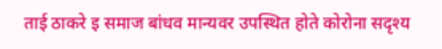ताई ठाकरे इ समाज बांधव मान्यवर उपस्थित होते कोरोना सदृश्य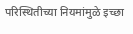परिस्थितीच्या नियमांमुळे इच्छा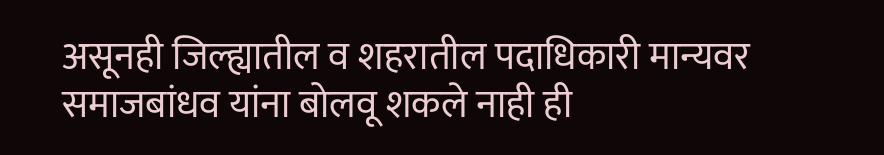असूनही जिल्ह्यातील व शहरातील पदाधिकारी मान्यवर समाजबांधव यांना बोलवू शकले नाही ही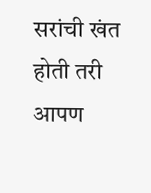सरांची खंत होती तरी आपण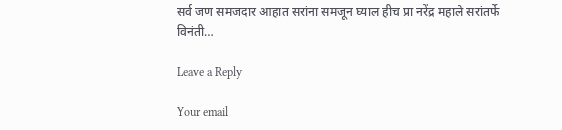सर्व जण समजदार आहात सरांना समजून घ्याल हीच प्रा नरेंद्र महाले सरांतर्फे विनंती…

Leave a Reply

Your email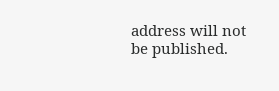address will not be published.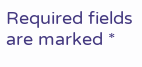Required fields are marked *